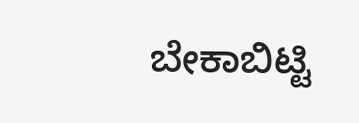ಬೇಕಾಬಿಟ್ಟಿ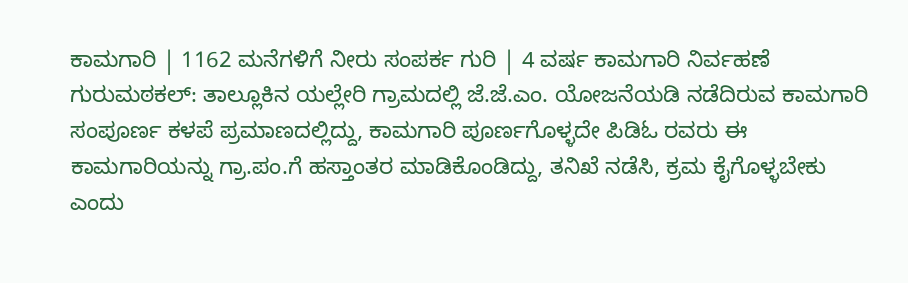ಕಾಮಗಾರಿ | 1162 ಮನೆಗಳಿಗೆ ನೀರು ಸಂಪರ್ಕ ಗುರಿ | 4 ವರ್ಷ ಕಾಮಗಾರಿ ನಿರ್ವಹಣೆ
ಗುರುಮಠಕಲ್: ತಾಲ್ಲೂಕಿನ ಯಲ್ಲೇರಿ ಗ್ರಾಮದಲ್ಲಿ ಜೆ.ಜೆ.ಎಂ. ಯೋಜನೆಯಡಿ ನಡೆದಿರುವ ಕಾಮಗಾರಿ ಸಂಪೂರ್ಣ ಕಳಪೆ ಪ್ರಮಾಣದಲ್ಲಿದ್ದು, ಕಾಮಗಾರಿ ಪೂರ್ಣಗೊಳ್ಳದೇ ಪಿಡಿಓ ರವರು ಈ ಕಾಮಗಾರಿಯನ್ನು ಗ್ರಾ.ಪಂ.ಗೆ ಹಸ್ತಾಂತರ ಮಾಡಿಕೊಂಡಿದ್ದು, ತನಿಖೆ ನಡೆಸಿ, ಕ್ರಮ ಕೈಗೊಳ್ಳಬೇಕು ಎಂದು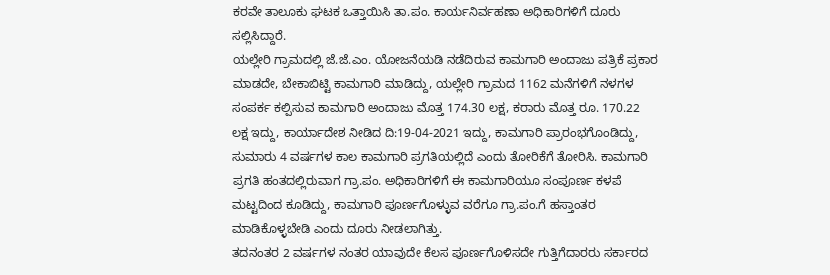ಕರವೇ ತಾಲೂಕು ಘಟಕ ಒತ್ತಾಯಿಸಿ ತಾ.ಪಂ. ಕಾರ್ಯನಿರ್ವಹಣಾ ಅಧಿಕಾರಿಗಳಿಗೆ ದೂರು ಸಲ್ಲಿಸಿದ್ದಾರೆ.
ಯಲ್ಲೇರಿ ಗ್ರಾಮದಲ್ಲಿ ಜೆ.ಜೆ.ಎಂ. ಯೋಜನೆಯಡಿ ನಡೆದಿರುವ ಕಾಮಗಾರಿ ಅಂದಾಜು ಪತ್ರಿಕೆ ಪ್ರಕಾರ ಮಾಡದೇ, ಬೇಕಾಬಿಟ್ಟಿ ಕಾಮಗಾರಿ ಮಾಡಿದ್ದು, ಯಲ್ಲೇರಿ ಗ್ರಾಮದ 1162 ಮನೆಗಳಿಗೆ ನಳಗಳ ಸಂಪರ್ಕ ಕಲ್ಪಿಸುವ ಕಾಮಗಾರಿ ಅಂದಾಜು ಮೊತ್ತ 174.30 ಲಕ್ಷ, ಕರಾರು ಮೊತ್ತ ರೂ. 170.22 ಲಕ್ಷ ಇದ್ದು, ಕಾರ್ಯಾದೇಶ ನೀಡಿದ ದಿ:19-04-2021 ಇದ್ದು, ಕಾಮಗಾರಿ ಪ್ರಾರಂಭಗೊಂಡಿದ್ದು, ಸುಮಾರು 4 ವರ್ಷಗಳ ಕಾಲ ಕಾಮಗಾರಿ ಪ್ರಗತಿಯಲ್ಲಿದೆ ಎಂದು ತೋರಿಕೆಗೆ ತೋರಿಸಿ. ಕಾಮಗಾರಿ ಪ್ರಗತಿ ಹಂತದಲ್ಲಿರುವಾಗ ಗ್ರಾ.ಪಂ. ಅಧಿಕಾರಿಗಳಿಗೆ ಈ ಕಾಮಗಾರಿಯೂ ಸಂಪೂರ್ಣ ಕಳಪೆ ಮಟ್ಟದಿಂದ ಕೂಡಿದ್ದು, ಕಾಮಗಾರಿ ಪೂರ್ಣಗೊಳ್ಳುವ ವರೆಗೂ ಗ್ರಾ.ಪಂ.ಗೆ ಹಸ್ತಾಂತರ ಮಾಡಿಕೊಳ್ಳಬೇಡಿ ಎಂದು ದೂರು ನೀಡಲಾಗಿತ್ತು.
ತದನಂತರ 2 ವರ್ಷಗಳ ನಂತರ ಯಾವುದೇ ಕೆಲಸ ಪೂರ್ಣಗೊಳಿಸದೇ ಗುತ್ತಿಗೆದಾರರು ಸರ್ಕಾರದ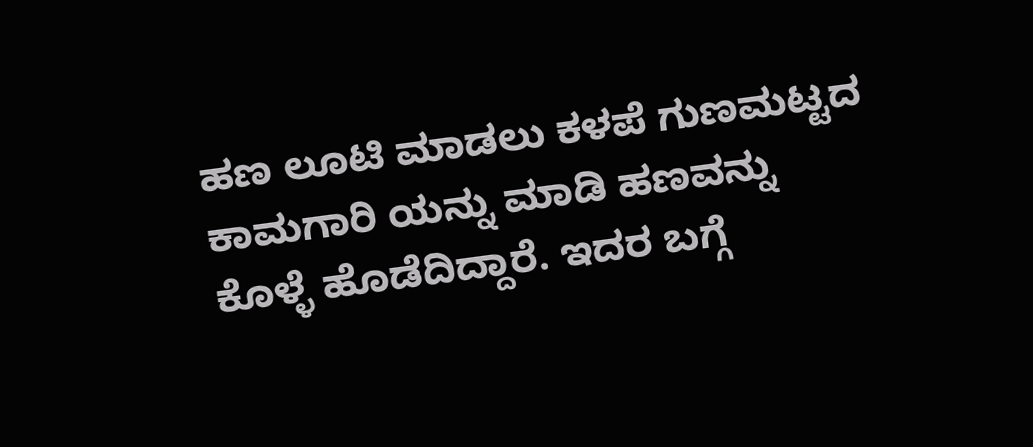ಹಣ ಲೂಟಿ ಮಾಡಲು ಕಳಪೆ ಗುಣಮಟ್ಟದ ಕಾಮಗಾರಿ ಯನ್ನು ಮಾಡಿ ಹಣವನ್ನು ಕೊಳ್ಳೆ ಹೊಡೆದಿದ್ದಾರೆ. ಇದರ ಬಗ್ಗೆ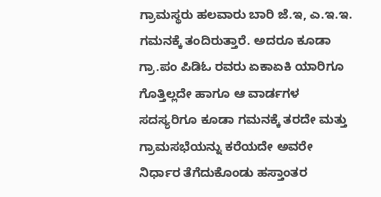ಗ್ರಾಮಸ್ಥರು ಹಲವಾರು ಬಾರಿ ಜೆ.ಇ, ಎ.ಇ.ಇ. ಗಮನಕ್ಕೆ ತಂದಿರುತ್ತಾರೆ. ಅದರೂ ಕೂಡಾ ಗ್ರಾ.ಪಂ ಪಿಡಿಓ ರವರು ಏಕಾಏಕಿ ಯಾರಿಗೂ ಗೊತ್ತಿಲ್ಲದೇ ಹಾಗೂ ಆ ವಾರ್ಡಗಳ ಸದಸ್ಯರಿಗೂ ಕೂಡಾ ಗಮನಕ್ಕೆ ತರದೇ ಮತ್ತು ಗ್ರಾಮಸಭೆಯನ್ನು ಕರೆಯದೇ ಅವರೇ ನಿರ್ಧಾರ ತೆಗೆದುಕೊಂಡು ಹಸ್ತಾಂತರ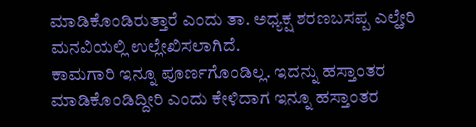ಮಾಡಿಕೊಂಡಿರುತ್ತಾರೆ ಎಂದು ತಾ. ಅಧ್ಯಕ್ಷ ಶರಣಬಸಪ್ಪ ಎಲ್ಹೇರಿ ಮನವಿಯಲ್ಲಿ ಉಲ್ಲೇಖಿಸಲಾಗಿದೆ.
ಕಾಮಗಾರಿ ಇನ್ನೂ ಪೂರ್ಣಗೊಂಡಿಲ್ಲ. ಇದನ್ನು ಹಸ್ತಾಂತರ ಮಾಡಿಕೊಂಡಿದ್ದೀರಿ ಎಂದು ಕೇಳಿದಾಗ ಇನ್ನೂ ಹಸ್ತಾಂತರ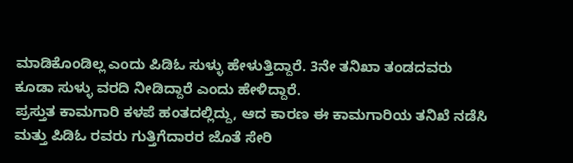ಮಾಡಿಕೊಂಡಿಲ್ಲ ಎಂದು ಪಿಡಿಓ ಸುಳ್ಳು ಹೇಳುತ್ತಿದ್ದಾರೆ. 3ನೇ ತನಿಖಾ ತಂಡದವರು ಕೂಡಾ ಸುಳ್ಳು ವರದಿ ನೀಡಿದ್ದಾರೆ ಎಂದು ಹೇಳಿದ್ದಾರೆ.
ಪ್ರಸ್ತುತ ಕಾಮಗಾರಿ ಕಳಪೆ ಹಂತದಲ್ಲಿದ್ದು, ಆದ ಕಾರಣ ಈ ಕಾಮಗಾರಿಯ ತನಿಖೆ ನಡೆಸಿ ಮತ್ತು ಪಿಡಿಓ ರವರು ಗುತ್ತಿಗೆದಾರರ ಜೊತೆ ಸೇರಿ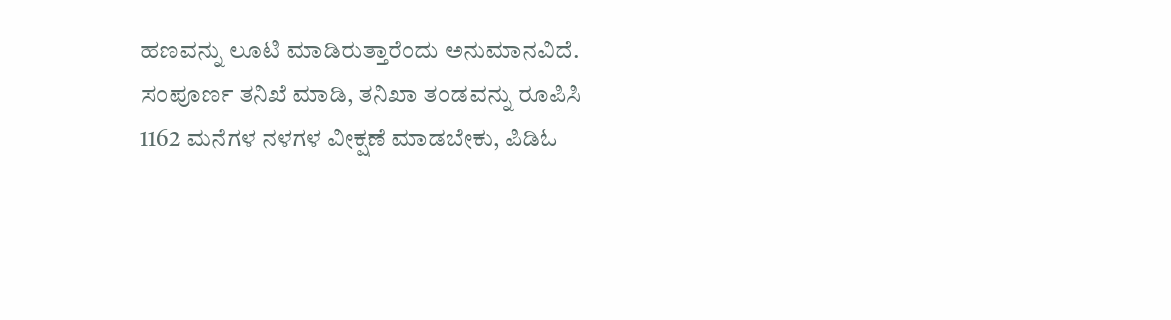ಹಣವನ್ನು ಲೂಟಿ ಮಾಡಿರುತ್ತಾರೆಂದು ಅನುಮಾನವಿದೆ. ಸಂಪೂರ್ಣ ತನಿಖೆ ಮಾಡಿ, ತನಿಖಾ ತಂಡವನ್ನು ರೂಪಿಸಿ 1162 ಮನೆಗಳ ನಳಗಳ ವೀಕ್ಷಣೆ ಮಾಡಬೇಕು, ಪಿಡಿಓ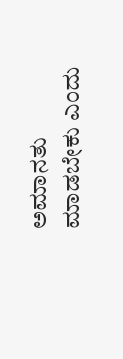ಅಮಾನತು ಮಾಡಬೇಕು ಎಂದು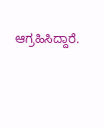ಆಗ್ರಹಿಸಿದ್ದಾರೆ.